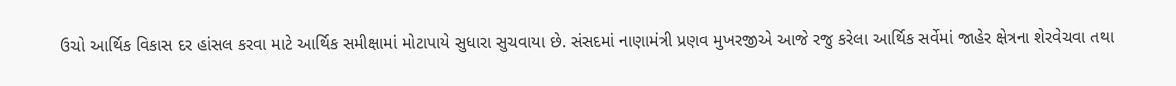ઉચો આર્થિક વિકાસ દર હાંસલ કરવા માટે આર્થિક સમીક્ષામાં મોટાપાયે સુધારા સુચવાયા છે. સંસદમાં નાણામંત્રી પ્રણવ મુખરજીએ આજે રજુ કરેલા આર્થિક સર્વેમાં જાહેર ક્ષેત્રના શેરવેચવા તથા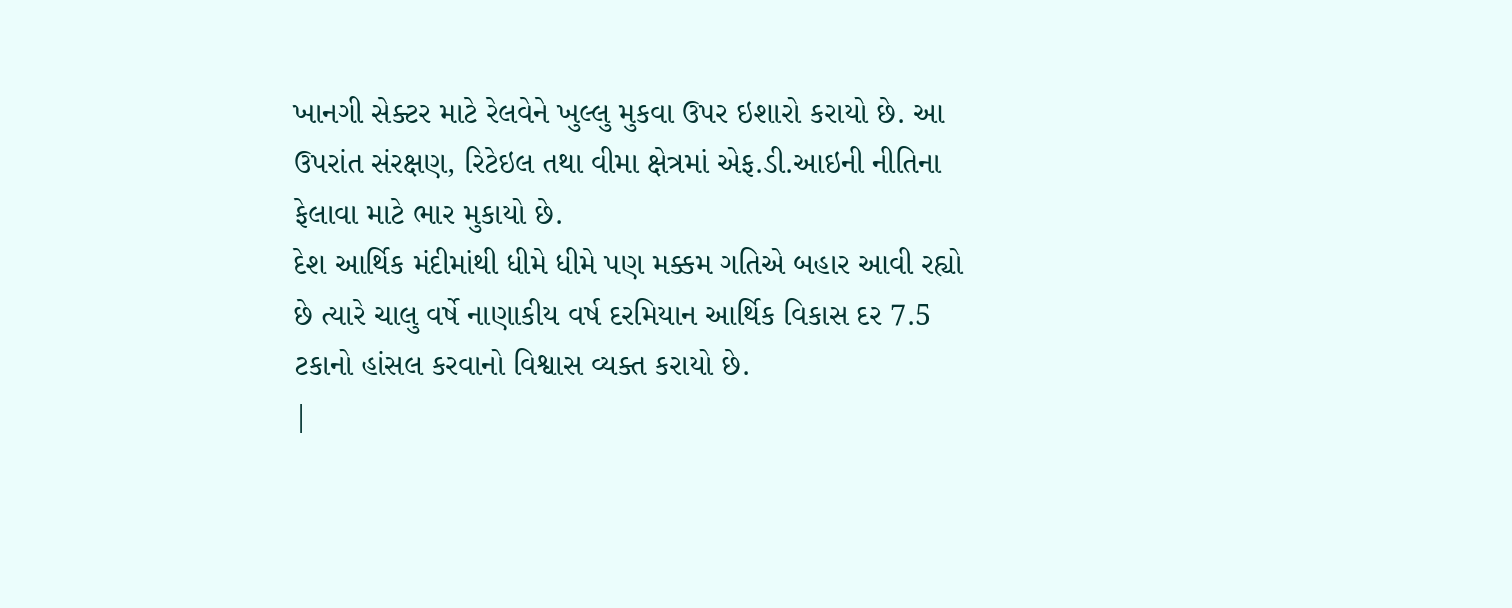ખાનગી સેક્ટર માટે રેલવેને ખુલ્લુ મુકવા ઉપર ઇશારો કરાયો છે. આ ઉપરાંત સંરક્ષણ, રિટેઇલ તથા વીમા ક્ષેત્રમાં એફ.ડી.આઇની નીતિના ફેલાવા માટે ભાર મુકાયો છે.
દેશ આર્થિક મંદીમાંથી ધીમે ધીમે પણ મક્કમ ગતિએ બહાર આવી રહ્યો છે ત્યારે ચાલુ વર્ષે નાણાકીય વર્ષ દરમિયાન આર્થિક વિકાસ દર 7.5 ટકાનો હાંસલ કરવાનો વિશ્વાસ વ્યક્ત કરાયો છે.
|